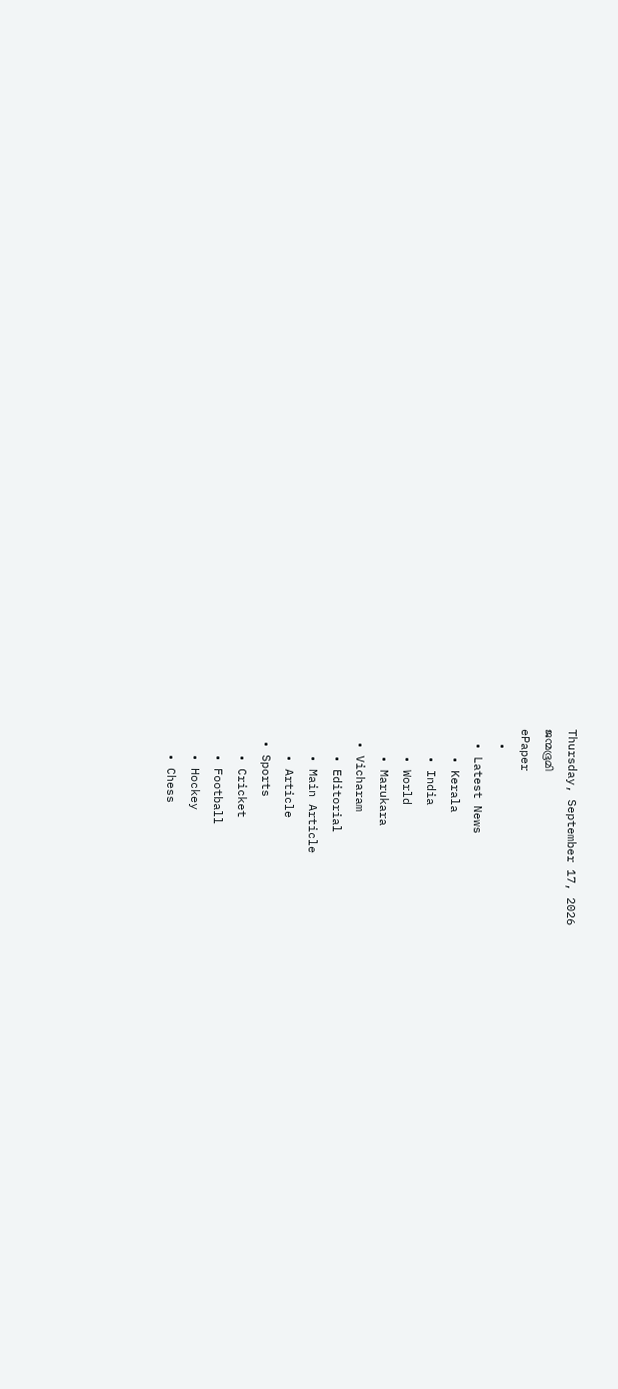Thursday, September 17, 2026
ജന്മഭൂമി
ePaper
  •
  • Latest News
    • Kerala
    • India
    • World
    • Marukara
  • Vicharam
    • Editorial
    • Main Article
    • Article
  • Sports
    • Cricket
    • Football
    • Hockey
    • Chess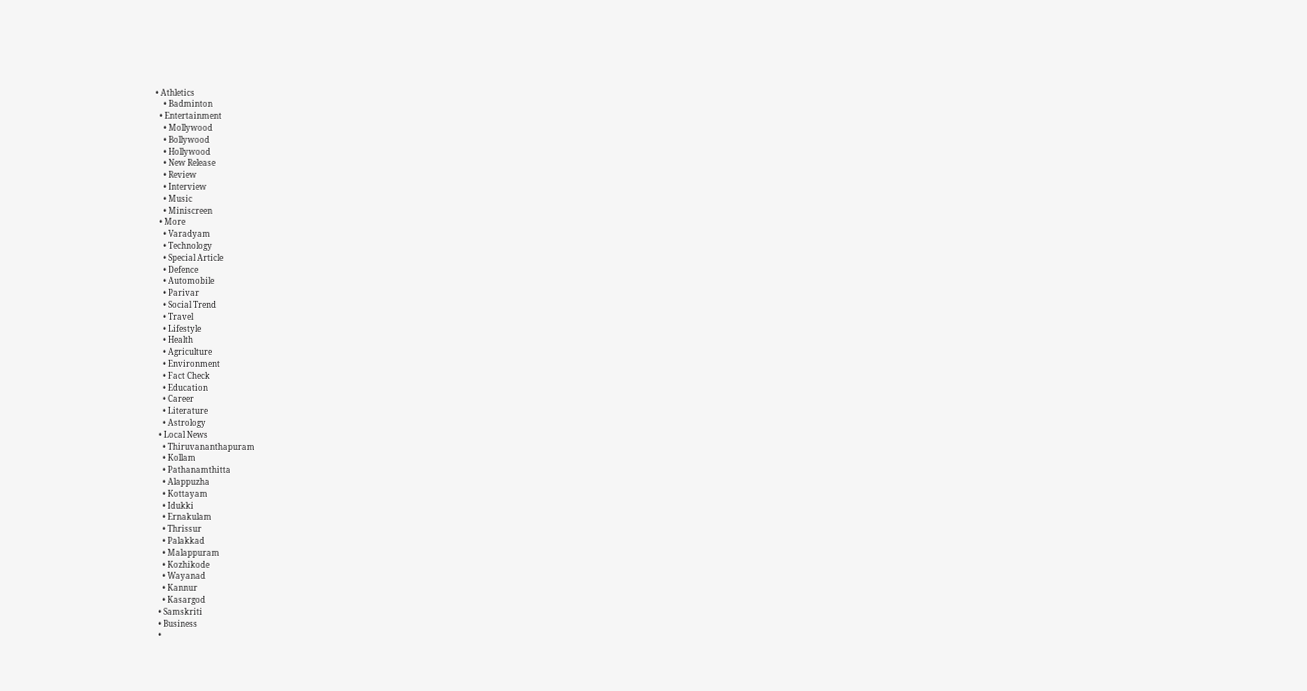• Athletics
    • Badminton
  • Entertainment
    • Mollywood
    • Bollywood
    • Hollywood
    • New Release
    • Review
    • Interview
    • Music
    • Miniscreen
  • More
    • Varadyam
    • Technology
    • Special Article
    • Defence
    • Automobile
    • Parivar
    • Social Trend
    • Travel
    • Lifestyle
    • Health
    • Agriculture
    • Environment
    • Fact Check
    • Education
    • Career
    • Literature
    • Astrology
  • Local News
    • Thiruvananthapuram
    • Kollam
    • Pathanamthitta
    • Alappuzha
    • Kottayam
    • Idukki
    • Ernakulam
    • Thrissur
    • Palakkad
    • Malappuram
    • Kozhikode
    • Wayanad
    • Kannur
    • Kasargod
  • Samskriti
  • Business
  •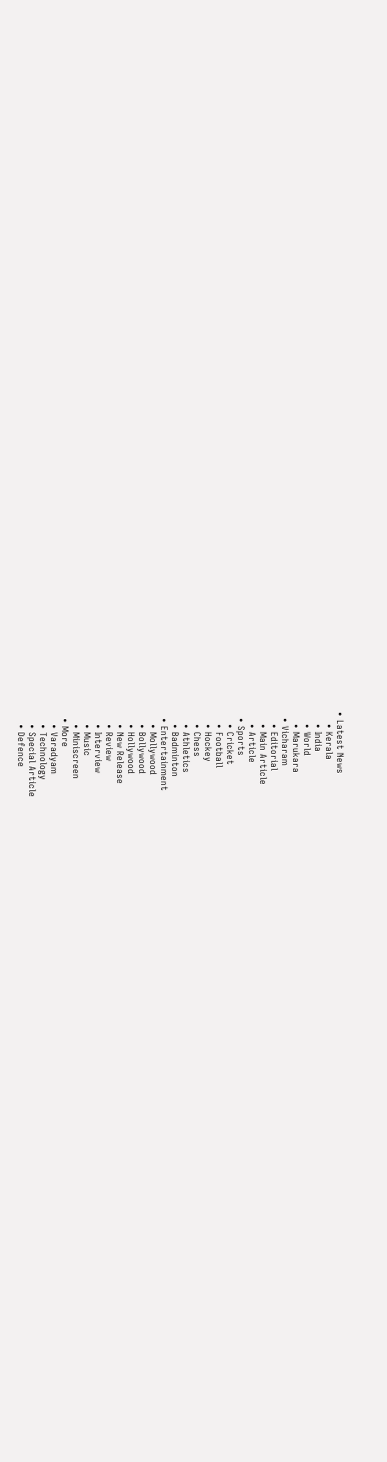• Latest News
    • Kerala
    • India
    • World
    • Marukara
  • Vicharam
    • Editorial
    • Main Article
    • Article
  • Sports
    • Cricket
    • Football
    • Hockey
    • Chess
    • Athletics
    • Badminton
  • Entertainment
    • Mollywood
    • Bollywood
    • Hollywood
    • New Release
    • Review
    • Interview
    • Music
    • Miniscreen
  • More
    • Varadyam
    • Technology
    • Special Article
    • Defence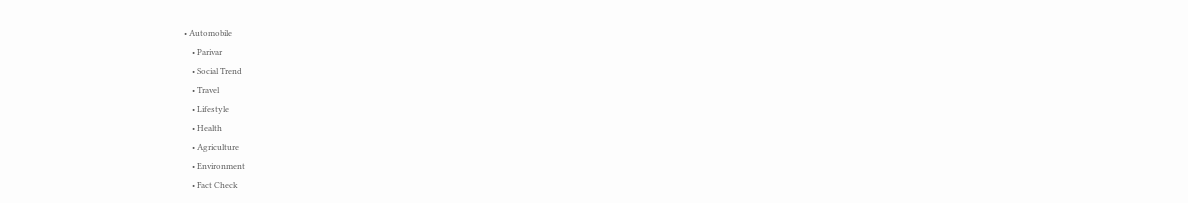• Automobile
    • Parivar
    • Social Trend
    • Travel
    • Lifestyle
    • Health
    • Agriculture
    • Environment
    • Fact Check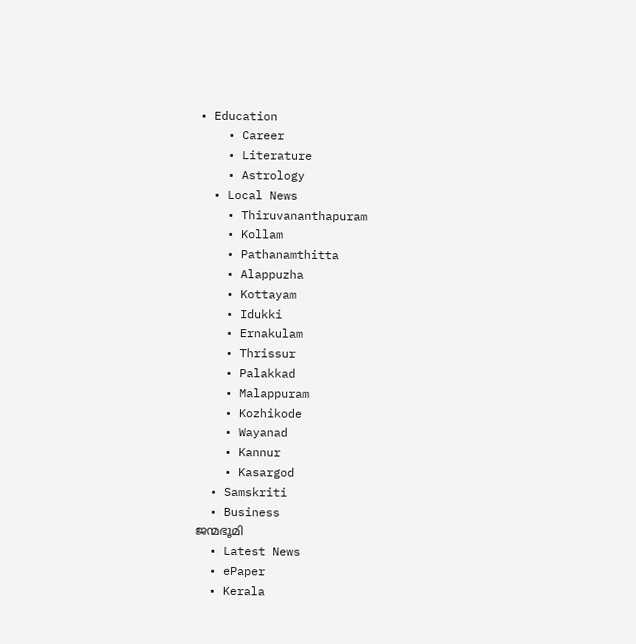• Education
    • Career
    • Literature
    • Astrology
  • Local News
    • Thiruvananthapuram
    • Kollam
    • Pathanamthitta
    • Alappuzha
    • Kottayam
    • Idukki
    • Ernakulam
    • Thrissur
    • Palakkad
    • Malappuram
    • Kozhikode
    • Wayanad
    • Kannur
    • Kasargod
  • Samskriti
  • Business
ജന്മഭൂമി
  • Latest News
  • ePaper
  • Kerala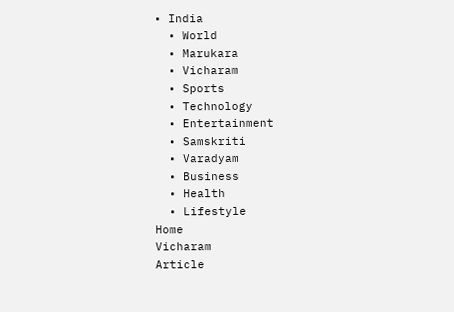• India
  • World
  • Marukara
  • Vicharam
  • Sports
  • Technology
  • Entertainment
  • Samskriti
  • Varadyam
  • Business
  • Health
  • Lifestyle
Home
Vicharam
Article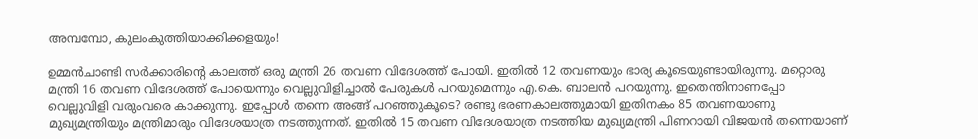അമ്പമ്പോ, കുലംകുത്തിയാക്കിക്കളയും!

ഉമ്മന്‍ചാണ്ടി സര്‍ക്കാരിന്റെ കാലത്ത് ഒരു മന്ത്രി 26 തവണ വിദേശത്ത് പോയി. ഇതില്‍ 12 തവണയും ഭാര്യ കൂടെയുണ്ടായിരുന്നു. മറ്റൊരു മന്ത്രി 16 തവണ വിദേശത്ത് പോയെന്നും വെല്ലുവിളിച്ചാല്‍ പേരുകള്‍ പറയുമെന്നും എ.കെ. ബാലന്‍ പറയുന്നു. ഇതെന്തിനാണപ്പോ വെല്ലുവിളി വരുംവരെ കാക്കുന്നു. ഇപ്പോള്‍ തന്നെ അങ്ങ് പറഞ്ഞുകൂടെ? രണ്ടു ഭരണകാലത്തുമായി ഇതിനകം 85 തവണയാണു മുഖ്യമന്ത്രിയും മന്ത്രിമാരും വിദേശയാത്ര നടത്തുന്നത്. ഇതില്‍ 15 തവണ വിദേശയാത്ര നടത്തിയ മുഖ്യമന്ത്രി പിണറായി വിജയന്‍ തന്നെയാണ്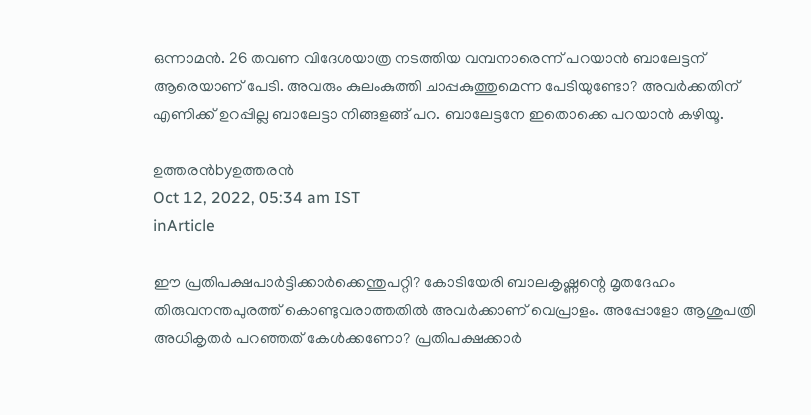ഒന്നാമന്‍. 26 തവണ വിദേശയാത്ര നടത്തിയ വമ്പനാരെന്ന് പറയാന്‍ ബാലേട്ടന് ആരെയാണ് പേടി. അവരും കുലംകുത്തി ചാപ്പകുത്തുമെന്ന പേടിയുണ്ടോ? അവര്‍ക്കതിന് എണിക്ക് ഉറപ്പില്ല ബാലേട്ടാ നിങ്ങളങ്ങ് പറ. ബാലേട്ടനേ ഇതൊക്കെ പറയാന്‍ കഴിയൂ.

ഉത്തരന്‍byഉത്തരന്‍
Oct 12, 2022, 05:34 am IST
inArticle

ഈ പ്രതിപക്ഷപാര്‍ട്ടിക്കാര്‍ക്കെന്തുപറ്റി? കോടിയേരി ബാലകൃഷ്ണന്റെ മൃതദേഹം തിരുവനന്തപുരത്ത് കൊണ്ടുവരാത്തതില്‍ അവര്‍ക്കാണ് വെപ്രാളം. അപ്പോളോ ആശുപത്രി അധികൃതര്‍ പറഞ്ഞത് കേള്‍ക്കണോ? പ്രതിപക്ഷക്കാര്‍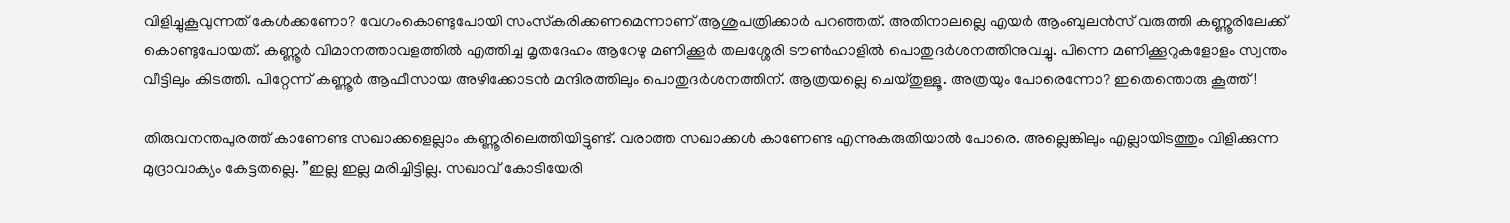വിളിച്ചുകൂവുന്നത് കേള്‍ക്കണോ? വേഗംകൊണ്ടുപോയി സംസ്‌കരിക്കണമെന്നാണ് ആശുപത്രിക്കാര്‍ പറഞ്ഞത്. അതിനാലല്ലെ എയര്‍ ആംബുലന്‍സ് വരുത്തി കണ്ണൂരിലേക്ക് കൊണ്ടുപോയത്. കണ്ണൂര്‍ വിമാനത്താവളത്തില്‍ എത്തിച്ച മൃതദേഹം ആറേഴു മണിക്കൂര്‍ തലശ്ശേരി ടൗണ്‍ഹാളില്‍ പൊതുദര്‍ശനത്തിനുവച്ചു. പിന്നെ മണിക്കൂറുകളോളം സ്വന്തം വീട്ടിലും കിടത്തി. പിറ്റേന്ന് കണ്ണൂര്‍ ആഫീസായ അഴിക്കോടന്‍ മന്ദിരത്തിലും പൊതുദര്‍ശനത്തിന്. ആത്രയല്ലെ ചെയ്തുള്ളൂ. അത്രയും പോരെന്നോ? ഇതെന്തൊരു കൂത്ത്!

തിരുവനന്തപുരത്ത് കാണേണ്ട സഖാക്കളെല്ലാം കണ്ണൂരിലെത്തിയിട്ടുണ്ട്. വരാത്ത സഖാക്കള്‍ കാണേണ്ട എന്നുകരുതിയാല്‍ പോരെ. അല്ലെങ്കിലും എല്ലായിടത്തും വിളിക്കുന്ന മുദ്രാവാക്യം കേട്ടതല്ലെ. ”ഇല്ല ഇല്ല മരിച്ചിട്ടില്ല. സഖാവ് കോടിയേരി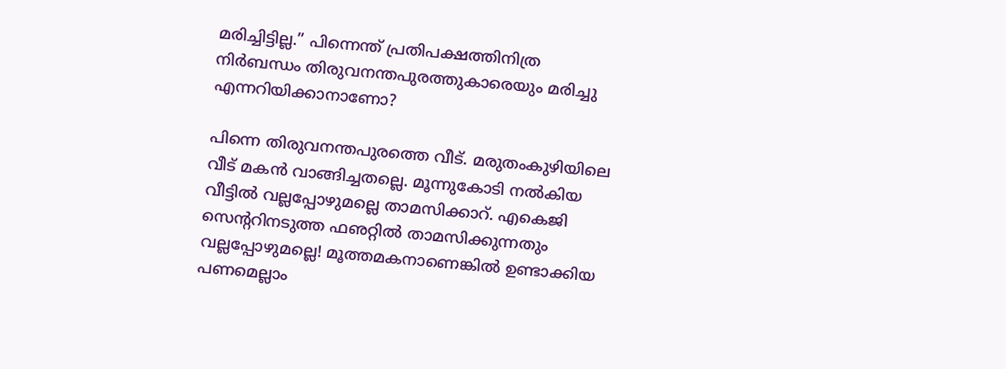മരിച്ചിട്ടില്ല.” പിന്നെന്ത് പ്രതിപക്ഷത്തിനിത്ര നിര്‍ബന്ധം തിരുവനന്തപുരത്തുകാരെയും മരിച്ചു എന്നറിയിക്കാനാണോ?

പിന്നെ തിരുവനന്തപുരത്തെ വീട്. മരുതംകുഴിയിലെ വീട് മകന്‍ വാങ്ങിച്ചതല്ലെ. മൂന്നുകോടി നല്‍കിയ വീട്ടില്‍ വല്ലപ്പോഴുമല്ലെ താമസിക്കാറ്. എകെജി സെന്ററിനടുത്ത ഫഌറ്റില്‍ താമസിക്കുന്നതും വല്ലപ്പോഴുമല്ലെ! മൂത്തമകനാണെങ്കില്‍ ഉണ്ടാക്കിയ പണമെല്ലാം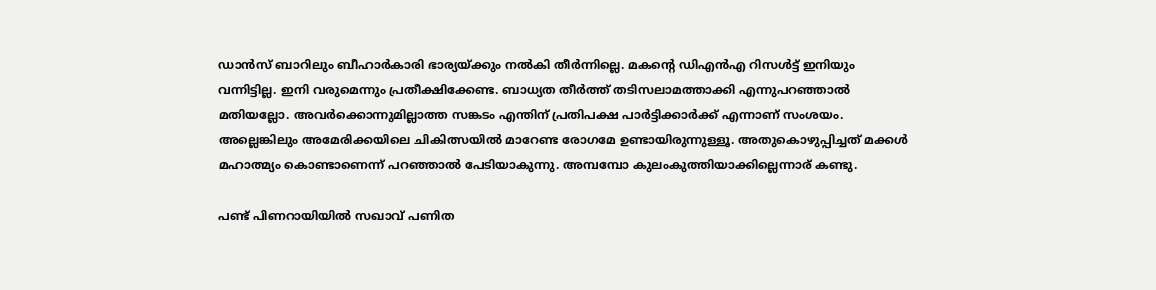ഡാന്‍സ് ബാറിലും ബീഹാര്‍കാരി ഭാര്യയ്‌ക്കും നല്‍കി തീര്‍ന്നില്ലെ. മകന്റെ ഡിഎന്‍എ റിസള്‍ട്ട് ഇനിയും വന്നിട്ടില്ല. ഇനി വരുമെന്നും പ്രതീക്ഷിക്കേണ്ട. ബാധ്യത തീര്‍ത്ത് തടിസലാമത്താക്കി എന്നുപറഞ്ഞാല്‍ മതിയല്ലോ. അവര്‍ക്കൊന്നുമില്ലാത്ത സങ്കടം എന്തിന് പ്രതിപക്ഷ പാര്‍ട്ടിക്കാര്‍ക്ക് എന്നാണ് സംശയം. അല്ലെങ്കിലും അമേരിക്കയിലെ ചികിത്സയില്‍ മാറേണ്ട രോഗമേ ഉണ്ടായിരുന്നുള്ളൂ. അതുകൊഴുപ്പിച്ചത് മക്കള്‍ മഹാത്മ്യം കൊണ്ടാണെന്ന് പറഞ്ഞാല്‍ പേടിയാകുന്നു. അമ്പമ്പോ കുലംകുത്തിയാക്കില്ലെന്നാര് കണ്ടു.

പണ്ട് പിണറായിയില്‍ സഖാവ് പണിത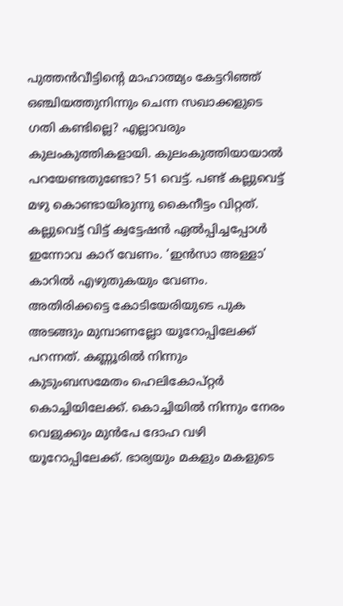പുത്തന്‍വീട്ടിന്റെ മാഹാത്മ്യം കേട്ടറിഞ്ഞ് ഒഞ്ചിയത്തുനിന്നും ചെന്ന സഖാക്കളുടെ ഗതി കണ്ടില്ലെ? എല്ലാവരും കുലംകുത്തികളായി. കുലംകുത്തിയായാല്‍ പറയേണ്ടതുണ്ടോ? 51 വെട്ട്. പണ്ട് കല്ലുവെട്ട് മഴു കൊണ്ടായിരുന്നു കൈനീട്ടം വിറ്റത്. കല്ലുവെട്ട് വിട്ട് ക്വട്ടേഷന്‍ ഏല്‍പ്പിച്ചപ്പോള്‍ ഇന്നോവ കാറ് വേണം. ‘ഇന്‍സാ അള്ളാ’ കാറില്‍ എഴുതുകയും വേണം. അതിരിക്കട്ടെ കോടിയേരിയുടെ പുക അടങ്ങും മുമ്പാണല്ലോ യൂറോപ്പിലേക്ക് പറന്നത്. കണ്ണൂരില്‍ നിന്നും കുടുംബസമേതം ഹെലികോപ്റ്റര്‍ കൊച്ചിയിലേക്ക്. കൊച്ചിയില്‍ നിന്നും നേരം വെളുക്കും മുന്‍പേ ദോഹ വഴി യൂറോപ്പിലേക്ക്. ഭാര്യയും മകളും മകളുടെ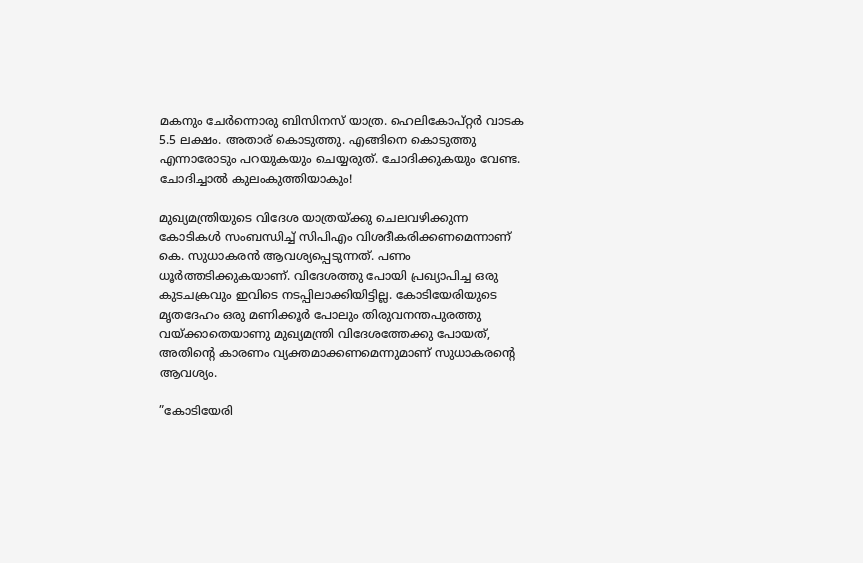മകനും ചേര്‍ന്നൊരു ബിസിനസ് യാത്ര. ഹെലികോപ്റ്റര്‍ വാടക 5.5 ലക്ഷം. അതാര് കൊടുത്തു. എങ്ങിനെ കൊടുത്തു എന്നാരോടും പറയുകയും ചെയ്യരുത്. ചോദിക്കുകയും വേണ്ട. ചോദിച്ചാല്‍ കുലംകുത്തിയാകും!

മുഖ്യമന്ത്രിയുടെ വിദേശ യാത്രയ്‌ക്കു ചെലവഴിക്കുന്ന കോടികള്‍ സംബന്ധിച്ച് സിപിഎം വിശദീകരിക്കണമെന്നാണ് കെ. സുധാകരന്‍ ആവശ്യപ്പെടുന്നത്. പണം ധൂര്‍ത്തടിക്കുകയാണ്. വിദേശത്തു പോയി പ്രഖ്യാപിച്ച ഒരു കുടചക്രവും ഇവിടെ നടപ്പിലാക്കിയിട്ടില്ല. കോടിയേരിയുടെ മൃതദേഹം ഒരു മണിക്കൂര്‍ പോലും തിരുവനന്തപുരത്തു വയ്‌ക്കാതെയാണു മുഖ്യമന്ത്രി വിദേശത്തേക്കു പോയത്, അതിന്റെ കാരണം വ്യക്തമാക്കണമെന്നുമാണ് സുധാകരന്റെ ആവശ്യം.

”കോടിയേരി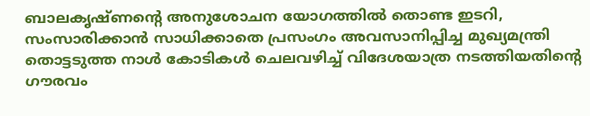ബാലകൃഷ്ണന്റെ അനുശോചന യോഗത്തില്‍ തൊണ്ട ഇടറി, സംസാരിക്കാന്‍ സാധിക്കാതെ പ്രസംഗം അവസാനിപ്പിച്ച മുഖ്യമന്ത്രി തൊട്ടടുത്ത നാള്‍ കോടികള്‍ ചെലവഴിച്ച് വിദേശയാത്ര നടത്തിയതിന്റെ ഗൗരവം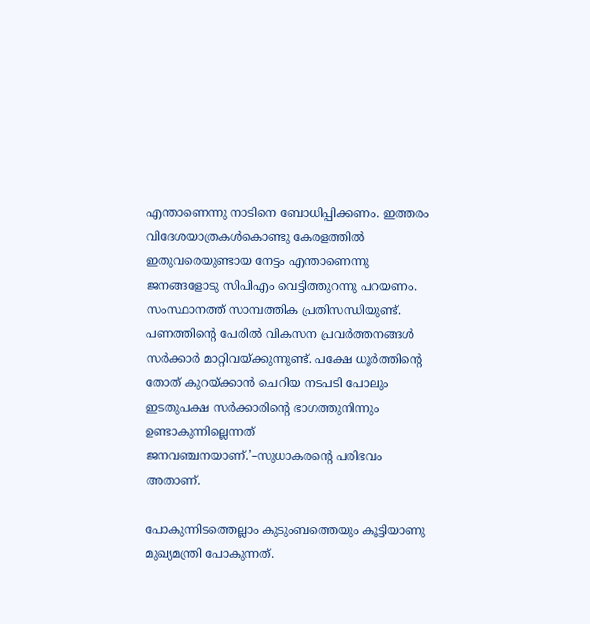എന്താണെന്നു നാടിനെ ബോധിപ്പിക്കണം. ഇത്തരം വിദേശയാത്രകള്‍കൊണ്ടു കേരളത്തില്‍ ഇതുവരെയുണ്ടായ നേട്ടം എന്താണെന്നു ജനങ്ങളോടു സിപിഎം വെട്ടിത്തുറന്നു പറയണം.  സംസ്ഥാനത്ത് സാമ്പത്തിക പ്രതിസന്ധിയുണ്ട്. പണത്തിന്റെ പേരില്‍ വികസന പ്രവര്‍ത്തനങ്ങള്‍ സര്‍ക്കാര്‍ മാറ്റിവയ്‌ക്കുന്നുണ്ട്. പക്ഷേ ധൂര്‍ത്തിന്റെ തോത് കുറയ്‌ക്കാന്‍ ചെറിയ നടപടി പോലും ഇടതുപക്ഷ സര്‍ക്കാരിന്റെ ഭാഗത്തുനിന്നും ഉണ്ടാകുന്നില്ലെന്നത് ജനവഞ്ചനയാണ്.’–സുധാകരന്റെ പരിഭവം അതാണ്.

പോകുന്നിടത്തെല്ലാം കുടുംബത്തെയും കൂട്ടിയാണു മുഖ്യമന്ത്രി പോകുന്നത്.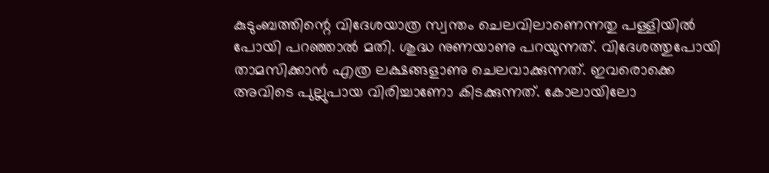കുടുംബത്തിന്റെ വിദേശയാത്ര സ്വന്തം ചെലവിലാണെന്നതു പള്ളിയില്‍ പോയി പറഞ്ഞാല്‍ മതി. ശുദ്ധ നുണയാണു പറയുന്നത്. വിദേശത്തുപോയി താമസിക്കാന്‍ എത്ര ലക്ഷങ്ങളാണു ചെലവാക്കുന്നത്. ഇവരൊക്കെ അവിടെ പുല്ലുപായ വിരിച്ചാണോ കിടക്കുന്നത്. കോലായിലോ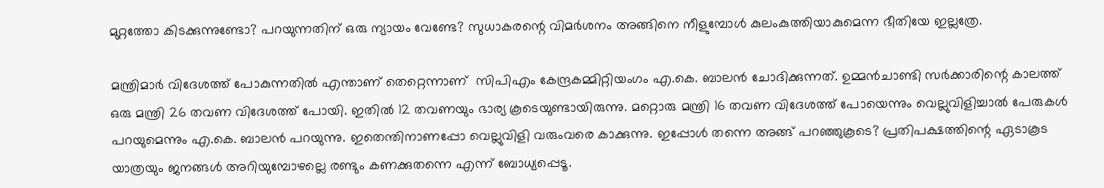മുറ്റത്തോ കിടക്കുന്നുണ്ടോ? പറയുന്നതിന് ഒരു ന്യായം വേണ്ടേ? സുധാകരന്റെ വിമര്‍ശനം അങ്ങിനെ നീളുമ്പോള്‍ കുലംകുത്തിയാകുമെന്ന ഭീതിയേ ഇല്ലത്രേ.

മന്ത്രിമാര്‍ വിദേശത്ത് പോകുന്നതില്‍ എന്താണ് തെറ്റെന്നാണ്  സിപിഎം കേന്ദ്രകമ്മിറ്റിയംഗം എ.കെ. ബാലന്‍ ചോദിക്കുന്നത്. ഉമ്മന്‍ചാണ്ടി സര്‍ക്കാരിന്റെ കാലത്ത് ഒരു മന്ത്രി 26 തവണ വിദേശത്ത് പോയി. ഇതില്‍ 12 തവണയും ഭാര്യ കൂടെയുണ്ടായിരുന്നു. മറ്റൊരു മന്ത്രി 16 തവണ വിദേശത്ത് പോയെന്നും വെല്ലുവിളിച്ചാല്‍ പേരുകള്‍ പറയുമെന്നും എ.കെ. ബാലന്‍ പറയുന്നു. ഇതെന്തിനാണപ്പോ വെല്ലുവിളി വരുംവരെ കാക്കുന്നു. ഇപ്പോള്‍ തന്നെ അങ്ങ് പറഞ്ഞുകൂടെ? പ്രതിപക്ഷത്തിന്റെ ഏടാകൂട യാത്രയും ജനങ്ങള്‍ അറിയുമ്പോഴല്ലെ രണ്ടും കണക്കുതന്നെ എന്ന് ബോധ്യപ്പെടൂ.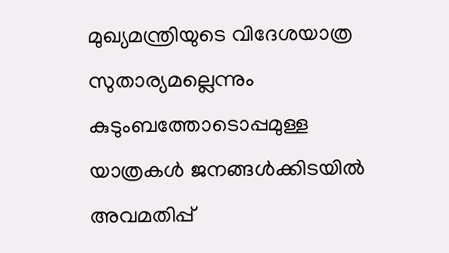മുഖ്യമന്ത്രിയുടെ വിദേശയാത്ര സുതാര്യമല്ലെന്നും കുടുംബത്തോടൊപ്പമുള്ള യാത്രകള്‍ ജനങ്ങള്‍ക്കിടയില്‍ അവമതിപ്പ്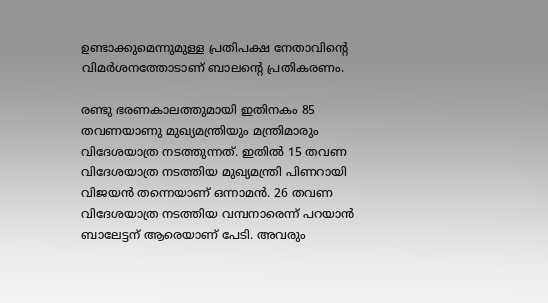ഉണ്ടാക്കുമെന്നുമുള്ള പ്രതിപക്ഷ നേതാവിന്റെ വിമര്‍ശനത്തോടാണ് ബാലന്റെ പ്രതികരണം.

രണ്ടു ഭരണകാലത്തുമായി ഇതിനകം 85 തവണയാണു മുഖ്യമന്ത്രിയും മന്ത്രിമാരും വിദേശയാത്ര നടത്തുന്നത്. ഇതില്‍ 15 തവണ വിദേശയാത്ര നടത്തിയ മുഖ്യമന്ത്രി പിണറായി വിജയന്‍ തന്നെയാണ് ഒന്നാമന്‍. 26 തവണ വിദേശയാത്ര നടത്തിയ വമ്പനാരെന്ന് പറയാന്‍ ബാലേട്ടന് ആരെയാണ് പേടി. അവരും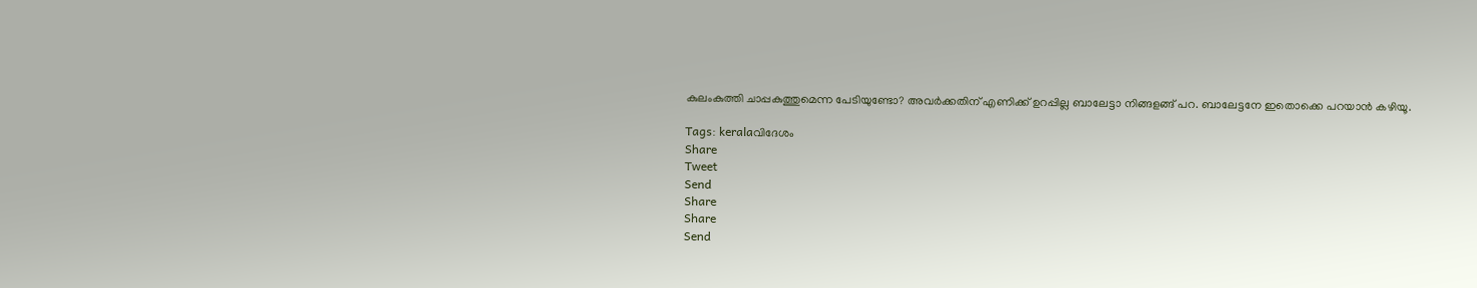കുലംകുത്തി ചാപ്പകുത്തുമെന്ന പേടിയുണ്ടോ? അവര്‍ക്കതിന് എണിക്ക് ഉറപ്പില്ല ബാലേട്ടാ നിങ്ങളങ്ങ് പറ. ബാലേട്ടനേ ഇതൊക്കെ പറയാന്‍ കഴിയൂ.

Tags: keralaവിദേശം
Share
Tweet
Send
Share
Share
Send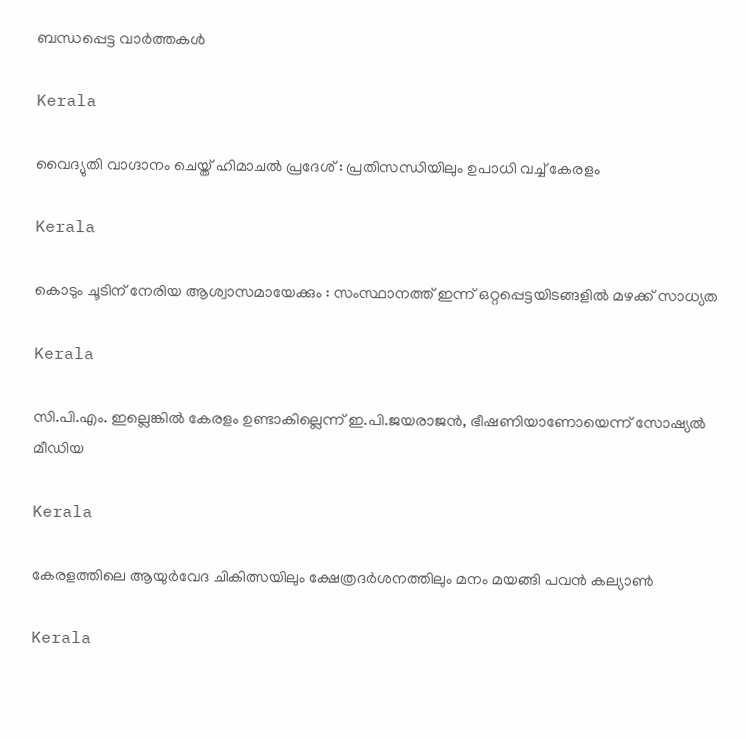ബന്ധപ്പെട്ട വാര്‍ത്തകള്‍

Kerala

വൈദ്യുതി വാഗ്ദാനം ചെയ്ത് ഹിമാചല്‍ പ്രദേശ് : പ്രതിസന്ധിയിലും ഉപാധി വച്ച് കേരളം

Kerala

കൊടും ചൂടിന് നേരിയ ആശ്വാസമായേക്കും : സംസ്ഥാനത്ത് ഇന്ന് ഒറ്റപ്പെട്ടയിടങ്ങളില്‍ മഴക്ക് സാധ്യത

Kerala

സി.പി.എം. ഇല്ലെങ്കില്‍ കേരളം ഉണ്ടാകില്ലെന്ന് ഇ.പി.ജയരാജന്‍, ഭീഷണിയാണോയെന്ന് സോഷ്യല്‍ മീഡിയ

Kerala

കേരളത്തിലെ ആയുര്‍വേദ ചികിത്സയിലും ക്ഷേത്രദര്‍ശനത്തിലും മനം മയങ്ങി പവന്‍ കല്യാണ്‍

Kerala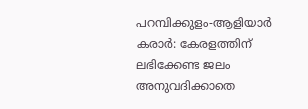പറമ്പിക്കുളം-ആളിയാര്‍ കരാര്‍: കേരളത്തിന് ലഭിക്കേണ്ട ജലം അനുവദിക്കാതെ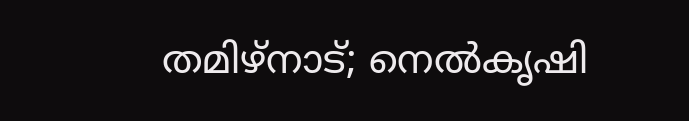തമിഴ്നാട്; നെല്‍കൃഷി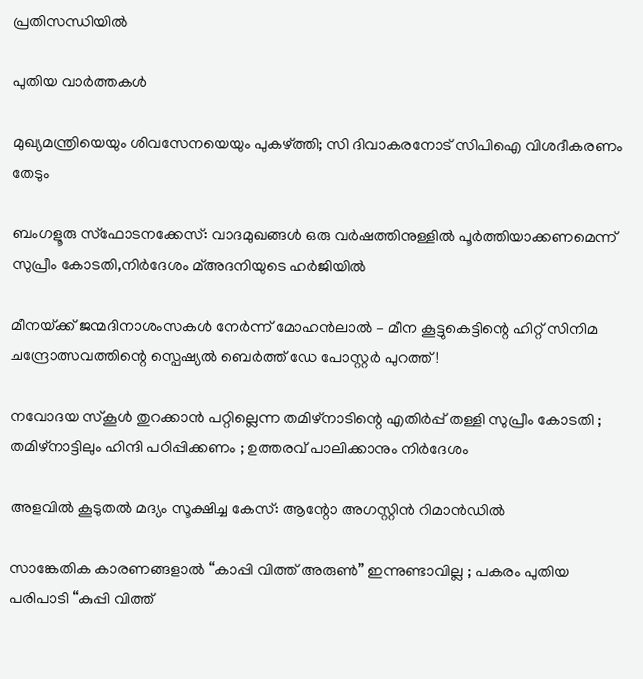പ്രതിസന്ധിയില്‍

പുതിയ വാര്‍ത്തകള്‍

മുഖ്യമന്ത്രിയെയും ശിവസേനയെയും പുകഴ്‌ത്തി; സി ദിവാകരനോട് സിപിഐ വിശദീകരണം തേടും

ബംഗളൂരു സ്‌ഫോടനക്കേസ്: വാദമുഖങ്ങള്‍ ഒരു വര്‍ഷത്തിനുള്ളില്‍ പൂര്‍ത്തിയാക്കണമെന്ന് സുപ്രീം കോടതി,നിര്‍ദേശം മ്അദനിയുടെ ഹര്‍ജിയില്‍

മീനയ്‌ക്ക് ജന്മദിനാശംസകള്‍ നേര്‍ന്ന് മോഹൻലാൽ – മീന കൂട്ടുകെട്ടിന്റെ ഹിറ്റ് സിനിമ ചന്ദ്രോത്സവത്തിന്റെ സ്പെഷ്യൽ ബെർത്ത് ഡേ പോസ്റ്റർ പുറത്ത്!

നവോദയ സ്കൂൾ തുറക്കാൻ പറ്റില്ലെന്ന തമിഴ്നാടിന്റെ എതിർപ്പ് തള്ളി സുപ്രീം കോടതി ; തമിഴ്നാട്ടിലും ഹിന്ദി പഠിപ്പിക്കണം ; ഉത്തരവ് പാലിക്കാനും നിർദേശം

അളവില്‍ കൂടുതല്‍ മദ്യം സൂക്ഷിച്ച കേസ്: ആന്റോ അഗസ്റ്റിന്‍ റിമാന്‍ഡില്‍

സാങ്കേതിക കാരണങ്ങളാൽ “കാപ്പി വിത്ത് അരുൺ” ഇന്നുണ്ടാവില്ല ; പകരം പുതിയ പരിപാടി “കുപ്പി വിത്ത്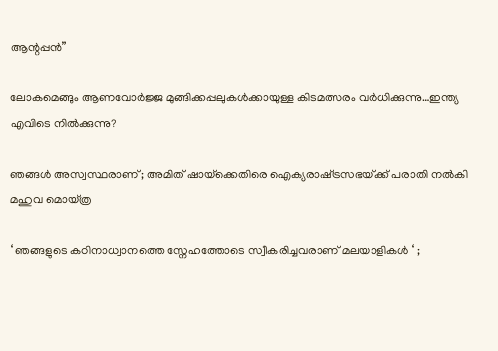ആന്റപ്പൻ”

ലോകമെങ്ങും ആണവോർജ്ജ മുങ്ങിക്കപ്പലുകള്‍ക്കായുള്ള കിടമത്സരം വര്‍ധിക്കുന്നു…ഇന്ത്യ എവിടെ നില്‍ക്കുന്നു?

ഞങ്ങൾ അസ്വസ്ഥരാണ് ; അമിത് ഷായ്‌ക്കെതിരെ ഐക്യരാഷ്‌ട്രസഭയ്‌ക്ക് പരാതി നൽകി മഹുവ മൊയ്ത്ര

‘ ഞങ്ങളുടെ കഠിനാധ്വാനത്തെ സ്നേഹത്തോടെ സ്വീകരിച്ചവരാണ് മലയാളികൾ ‘ ;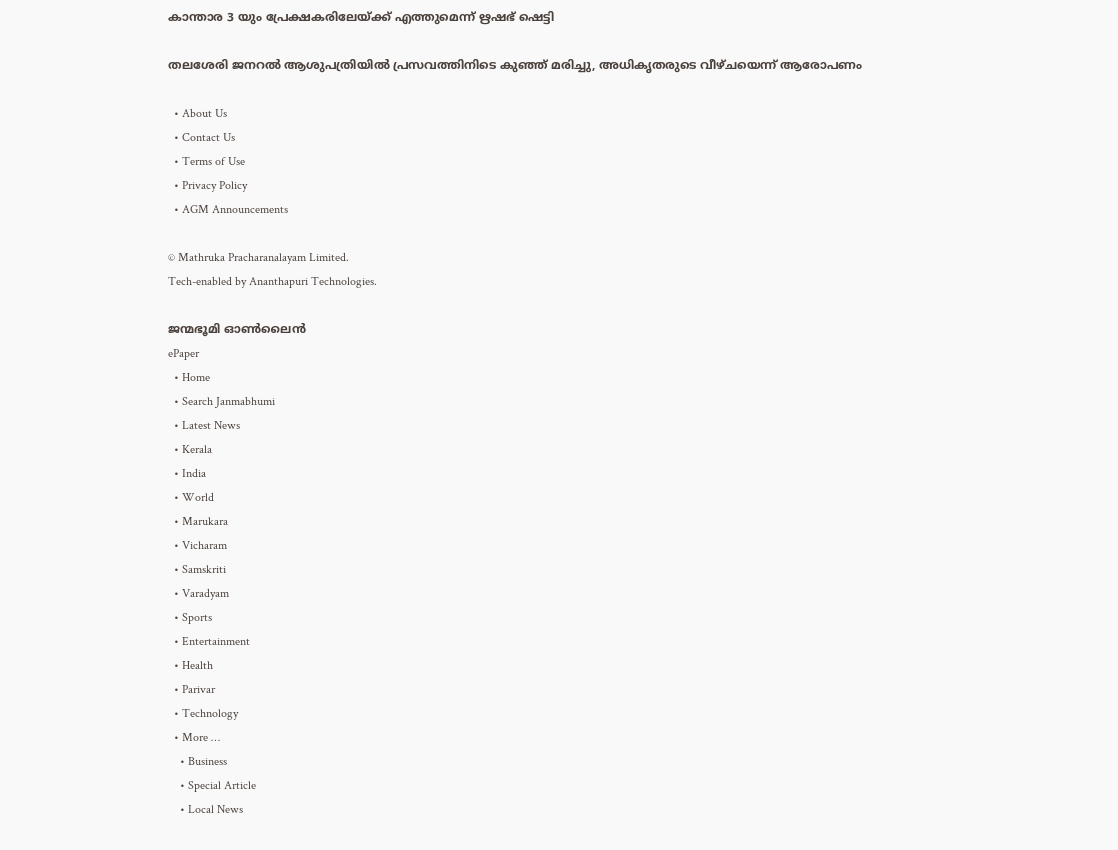കാന്താര 3 യും പ്രേക്ഷകരിലേയ്‌ക്ക് എത്തുമെന്ന് ഋഷഭ് ഷെട്ടി

തലശേരി ജനറല്‍ ആശുപത്രിയില്‍ പ്രസവത്തിനിടെ കുഞ്ഞ് മരിച്ചു, അധികൃതരുടെ വീഴ്ചയെന്ന് ആരോപണം

  • About Us
  • Contact Us
  • Terms of Use
  • Privacy Policy
  • AGM Announcements

© Mathruka Pracharanalayam Limited.
Tech-enabled by Ananthapuri Technologies.

ജന്മഭൂമി ഓണ്‍ലൈന്‍
ePaper
  • Home
  • Search Janmabhumi
  • Latest News
  • Kerala
  • India
  • World
  • Marukara
  • Vicharam
  • Samskriti
  • Varadyam
  • Sports
  • Entertainment
  • Health
  • Parivar
  • Technology
  • More …
    • Business
    • Special Article
    • Local News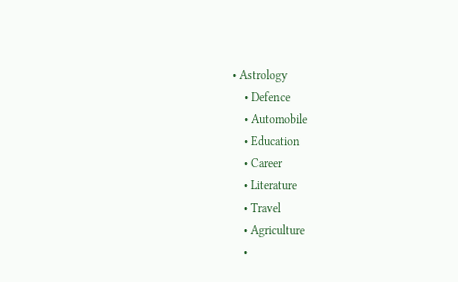• Astrology
    • Defence
    • Automobile
    • Education
    • Career
    • Literature
    • Travel
    • Agriculture
    •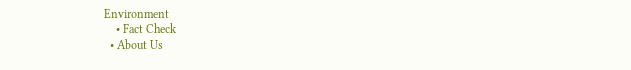Environment
    • Fact Check
  • About Us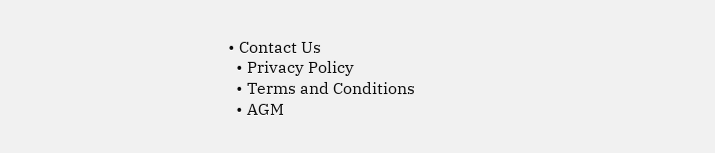• Contact Us
  • Privacy Policy
  • Terms and Conditions
  • AGM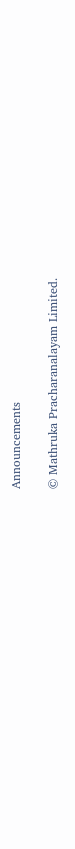Announcements

© Mathruka Pracharanalayam Limited.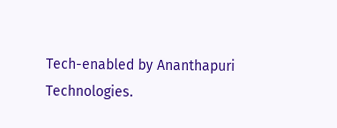Tech-enabled by Ananthapuri Technologies.